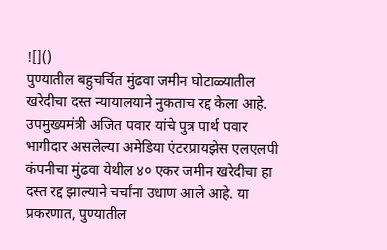![]()
पुण्यातील बहुचर्चित मुंढवा जमीन घोटाळ्यातील खरेदीचा दस्त न्यायालयाने नुकताच रद्द केला आहे. उपमुख्यमंत्री अजित पवार यांचे पुत्र पार्थ पवार भागीदार असलेल्या अमेडिया एंटरप्रायझेस एलएलपी कंपनीचा मुंढवा येथील ४० एकर जमीन खरेदीचा हा दस्त रद्द झाल्याने चर्चांना उधाण आले आहे. या प्रकरणात, पुण्यातील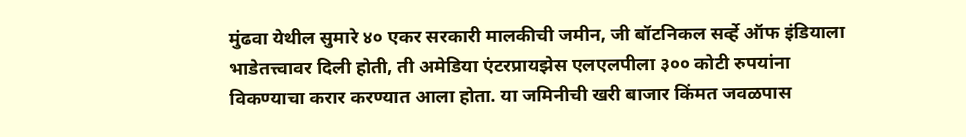मुंढवा येथील सुमारे ४० एकर सरकारी मालकीची जमीन, जी बॉटनिकल सर्व्हे ऑफ इंडियाला भाडेतत्त्वावर दिली होती, ती अमेडिया एंटरप्रायझेस एलएलपीला ३०० कोटी रुपयांना विकण्याचा करार करण्यात आला होता. या जमिनीची खरी बाजार किंमत जवळपास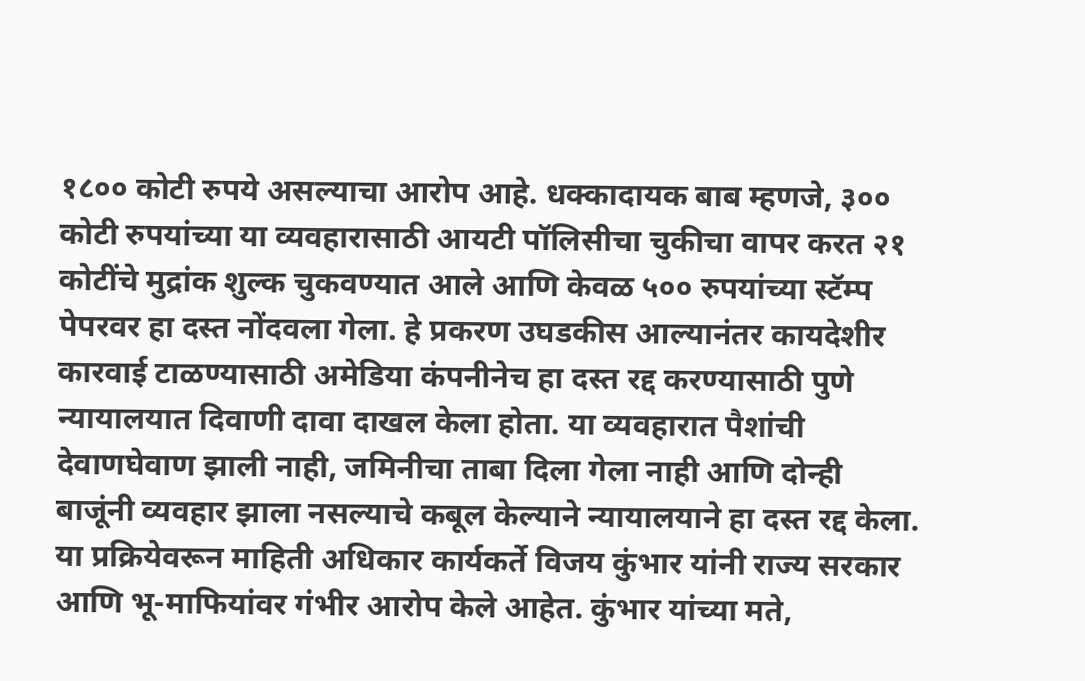१८०० कोटी रुपये असल्याचा आरोप आहे. धक्कादायक बाब म्हणजे, ३०० कोटी रुपयांच्या या व्यवहारासाठी आयटी पॉलिसीचा चुकीचा वापर करत २१ कोटींचे मुद्रांक शुल्क चुकवण्यात आले आणि केवळ ५०० रुपयांच्या स्टॅम्प पेपरवर हा दस्त नोंदवला गेला. हे प्रकरण उघडकीस आल्यानंतर कायदेशीर कारवाई टाळण्यासाठी अमेडिया कंपनीनेच हा दस्त रद्द करण्यासाठी पुणे न्यायालयात दिवाणी दावा दाखल केला होता. या व्यवहारात पैशांची देवाणघेवाण झाली नाही, जमिनीचा ताबा दिला गेला नाही आणि दोन्ही बाजूंनी व्यवहार झाला नसल्याचे कबूल केल्याने न्यायालयाने हा दस्त रद्द केला. या प्रक्रियेवरून माहिती अधिकार कार्यकर्ते विजय कुंभार यांनी राज्य सरकार आणि भू-माफियांवर गंभीर आरोप केले आहेत. कुंभार यांच्या मते,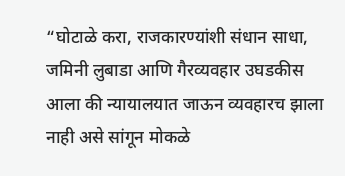“घोटाळे करा, राजकारण्यांशी संधान साधा, जमिनी लुबाडा आणि गैरव्यवहार उघडकीस आला की न्यायालयात जाऊन व्यवहारच झाला नाही असे सांगून मोकळे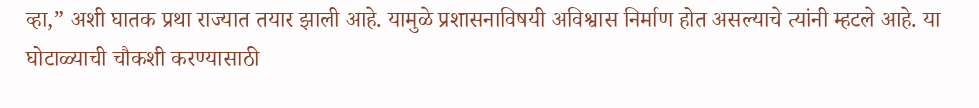व्हा,” अशी घातक प्रथा राज्यात तयार झाली आहे. यामुळे प्रशासनाविषयी अविश्वास निर्माण होत असल्याचे त्यांनी म्हटले आहे. या घोटाळ्याची चौकशी करण्यासाठी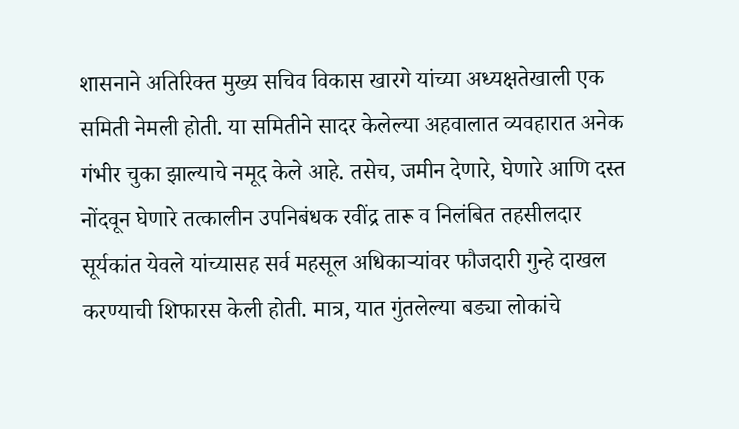शासनाने अतिरिक्त मुख्य सचिव विकास खारगे यांच्या अध्यक्षतेखाली एक समिती नेमली होती. या समितीने सादर केलेल्या अहवालात व्यवहारात अनेक गंभीर चुका झाल्याचे नमूद केले आहे. तसेच, जमीन देणारे, घेणारे आणि दस्त नोंदवून घेणारे तत्कालीन उपनिबंधक रवींद्र तारू व निलंबित तहसीलदार सूर्यकांत येवले यांच्यासह सर्व महसूल अधिकाऱ्यांवर फौजदारी गुन्हे दाखल करण्याची शिफारस केली होती. मात्र, यात गुंतलेल्या बड्या लोकांचे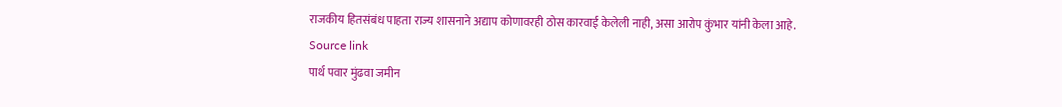राजकीय हितसंबंध पाहता राज्य शासनाने अद्याप कोणावरही ठोस कारवाई केलेली नाही, असा आरोप कुंभार यांनी केला आहे.
Source link
पार्थ पवार मुंढवा जमीन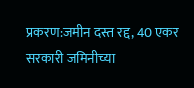प्रकरण:जमीन दस्त रद्द, 40 एकर सरकारी जमिनीच्या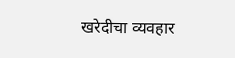खरेदीचा व्यवहार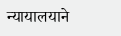न्यायालयाने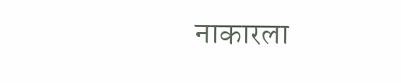नाकारला